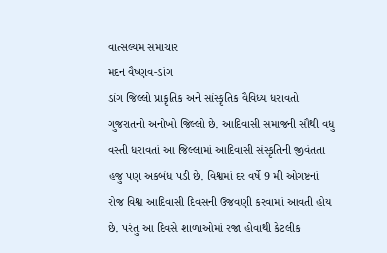વાત્સલ્યમ સમાચાર
મદન વૈષ્ણવ-ડાંગ
ડાંગ જિલ્લો પ્રાકૃતિક અને સાંસ્કૃતિક વૈવિધ્ય ધરાવતો ગુજરાતનો અનોખો જિલ્લો છે. આદિવાસી સમાજની સૌથી વધુ વસ્તી ધરાવતાં આ જિલ્લામાં આદિવાસી સંસ્કૃતિની જીવંતતા હજુ પણ અકબંધ પડી છે. વિશ્વમાં દર વર્ષે 9 મી ઓગષ્ટનાં રોજ વિશ્વ આદિવાસી દિવસની ઉજવણી કરવામાં આવતી હોય છે. પરંતુ આ દિવસે શાળાઓમાં રજા હોવાથી કેટલીક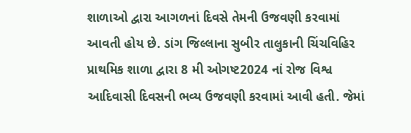શાળાઓ દ્વારા આગળનાં દિવસે તેમની ઉજવણી કરવામાં આવતી હોય છે. ડાંગ જિલ્લાના સુબીર તાલુકાની ચિંચવિહિર પ્રાથમિક શાળા દ્વારા 8 મી ઓગષ્ટ2024 નાં રોજ વિશ્વ આદિવાસી દિવસની ભવ્ય ઉજવણી કરવામાં આવી હતી. જેમાં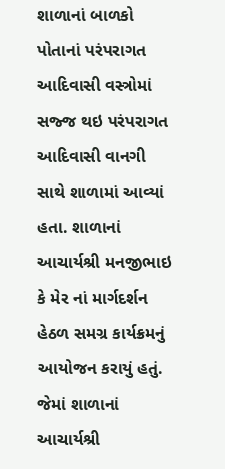શાળાનાં બાળકો પોતાનાં પરંપરાગત આદિવાસી વસ્ત્રોમાં સજ્જ થઇ પરંપરાગત આદિવાસી વાનગી સાથે શાળામાં આવ્યાં હતા. શાળાનાં આચાર્યશ્રી મનજીભાઇ કે મેર નાં માર્ગદર્શન હેઠળ સમગ્ર કાર્યક્રમનું આયોજન કરાયું હતું. જેમાં શાળાનાં આચાર્યશ્રી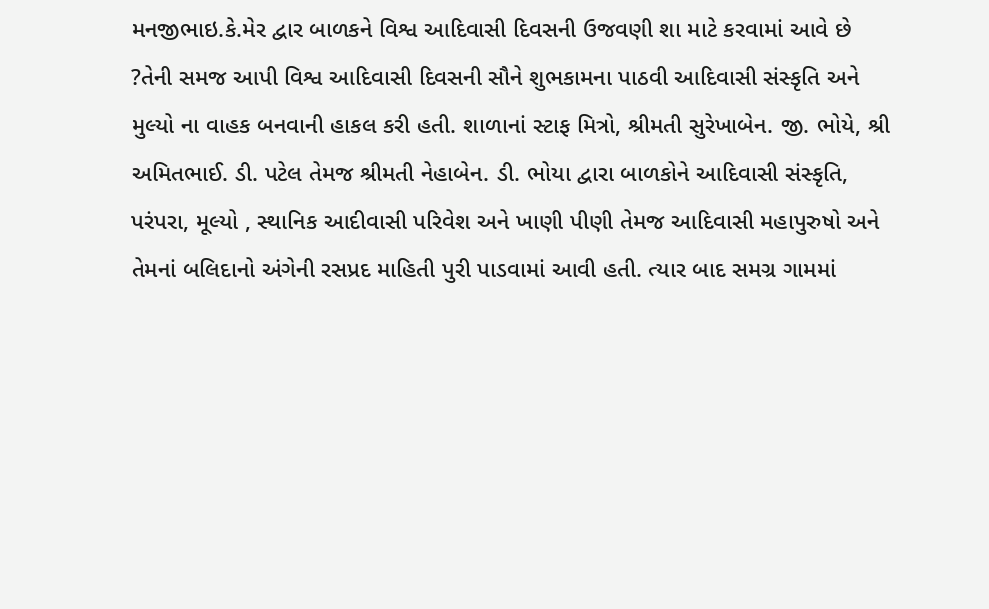મનજીભાઇ.કે.મેર દ્વાર બાળકને વિશ્વ આદિવાસી દિવસની ઉજવણી શા માટે કરવામાં આવે છે ?તેની સમજ આપી વિશ્વ આદિવાસી દિવસની સૌને શુભકામના પાઠવી આદિવાસી સંસ્કૃતિ અને મુલ્યો ના વાહક બનવાની હાકલ કરી હતી. શાળાનાં સ્ટાફ મિત્રો, શ્રીમતી સુરેખાબેન. જી. ભોયે, શ્રી અમિતભાઈ. ડી. પટેલ તેમજ શ્રીમતી નેહાબેન. ડી. ભોયા દ્વારા બાળકોને આદિવાસી સંસ્કૃતિ, પરંપરા, મૂલ્યો , સ્થાનિક આદીવાસી પરિવેશ અને ખાણી પીણી તેમજ આદિવાસી મહાપુરુષો અને તેમનાં બલિદાનો અંગેની રસપ્રદ માહિતી પુરી પાડવામાં આવી હતી. ત્યાર બાદ સમગ્ર ગામમાં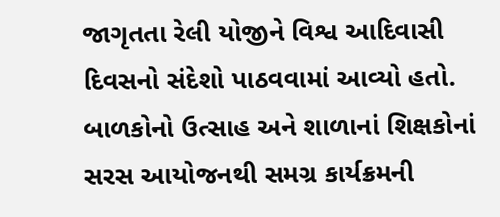જાગૃતતા રેલી યોજીને વિશ્વ આદિવાસી દિવસનો સંદેશો પાઠવવામાં આવ્યો હતો. બાળકોનો ઉત્સાહ અને શાળાનાં શિક્ષકોનાં સરસ આયોજનથી સમગ્ર કાર્યક્રમની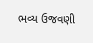ભવ્ય ઉજવણી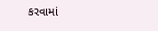કરવામાં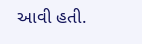આવી હતી.